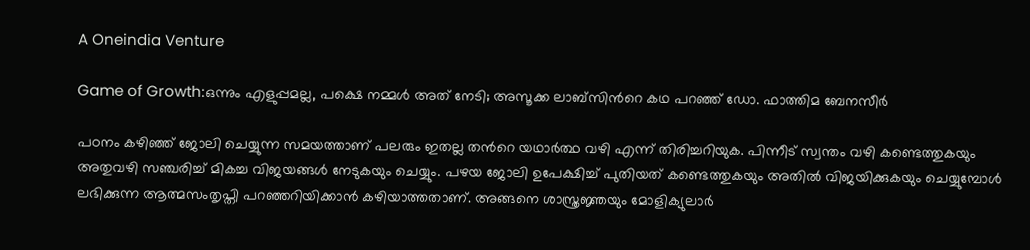A Oneindia Venture

Game of Growth:ഒന്നും എളുപ്പമല്ല, പക്ഷെ നമ്മൾ അത് നേടി; അസൂക്ക ലാബ്സിന്‍റെ കഥ പറഞ്ഞ് ഡോ. ഫാത്തിമ ബേനസീർ

പഠനം കഴിഞ്ഞ് ജോലി ചെയ്യുന്ന സമയത്താണ് പലരും ഇതല്ല തന്‍റെ യഥാർത്ഥ വഴി എന്ന് തിരിച്ചറിയുക. പിന്നീട് സ്വന്തം വഴി കണ്ടെത്തുകയും അതുവഴി സഞ്ചരിച്ച് മികച്ച വിജയങ്ങൾ നേടുകയും ചെയ്യും. പഴയ ജോലി ഉപേക്ഷിച്ച് പുതിയത് കണ്ടെത്തുകയും അതിൽ വിജയിക്കുകയും ചെയ്യുമ്പോൾ ലഭിക്കുന്ന ആത്മസംതൃപ്തി പറഞ്ഞറിയിക്കാൻ കഴിയാത്തതാണ്. അങ്ങനെ ശാസ്ത്രജ്ഞയും മോളിക്യുലാർ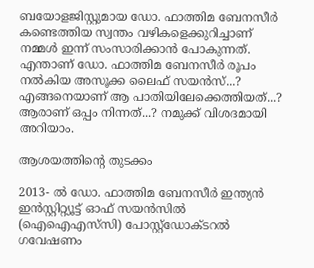ബയോളജിസ്റ്റുമായ ഡോ. ഫാത്തിമ ബേനസീർ കണ്ടെത്തിയ സ്വന്തം വഴികളെക്കുറിച്ചാണ് നമ്മൾ ഇന്ന് സംസാരിക്കാൻ പോകുന്നത്. എന്താണ് ഡോ. ഫാത്തിമ ബേനസീർ രൂപം നൽകിയ അസൂക്ക ലൈഫ് സയൻസ്...? എങ്ങനെയാണ് ആ പാതിയിലേക്കെത്തിയത്...? ആരാണ് ഒപ്പം നിന്നത്...? നമുക്ക് വിശദമായി അറിയാം.

ആശയത്തിന്‍റെ തുടക്കം

2013- ൽ ഡോ. ഫാത്തിമ ബേനസീർ ഇന്ത്യൻ ഇൻസ്റ്റിറ്റ്യൂട്ട് ഓഫ് സയൻസിൽ (ഐഐഎസ്‌സി) പോസ്റ്റ്ഡോക്ടറൽ ഗവേഷണം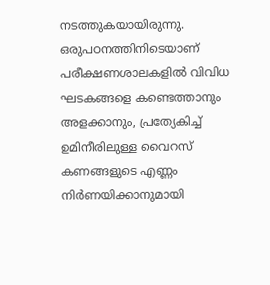നടത്തുകയായിരുന്നു. ഒരുപഠനത്തിനിടെയാണ് പരീക്ഷണശാലകളിൽ വിവിധ ഘടകങ്ങളെ കണ്ടെത്താനും അളക്കാനും, പ്രത്യേകിച്ച് ഉമിനീരിലുള്ള വൈറസ് കണങ്ങളുടെ എണ്ണം നിർണയിക്കാനുമായി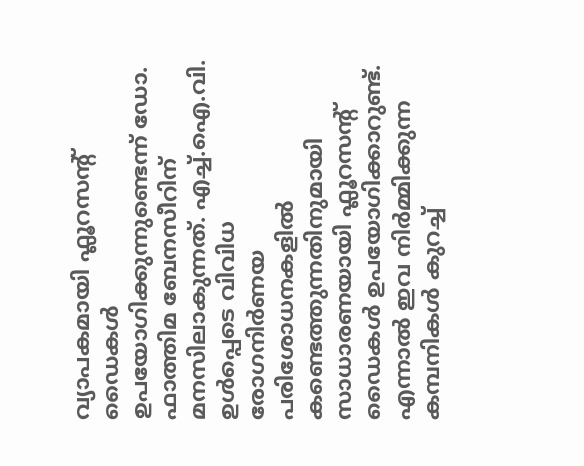വ്യാപകമായി ഫ്ലൂറസന്‍റ് ഡൈകൾ ഉപയോഗിക്കുന്നുണ്ടെന്ന് ഡോ. ഫാത്തിമ ബേനസീറിന് മനസിലാകുന്നത്. എച്ച്‌.ഐ.വി. ഉൾപ്പെടെ വിവിധ രോഗനിർണയ പരിശോധനകളിൽ കണ്ടെത്തുന്നതിനുമായി സാധാരണയായി ഫ്ലൂറസന്‍റ് ഡൈകൾ ഉപയോഗിക്കാറുണ്ട്. എന്നാൽ ഇവ നിർമ്മിക്കുന്ന കമ്പനികൾ കുറച്ച്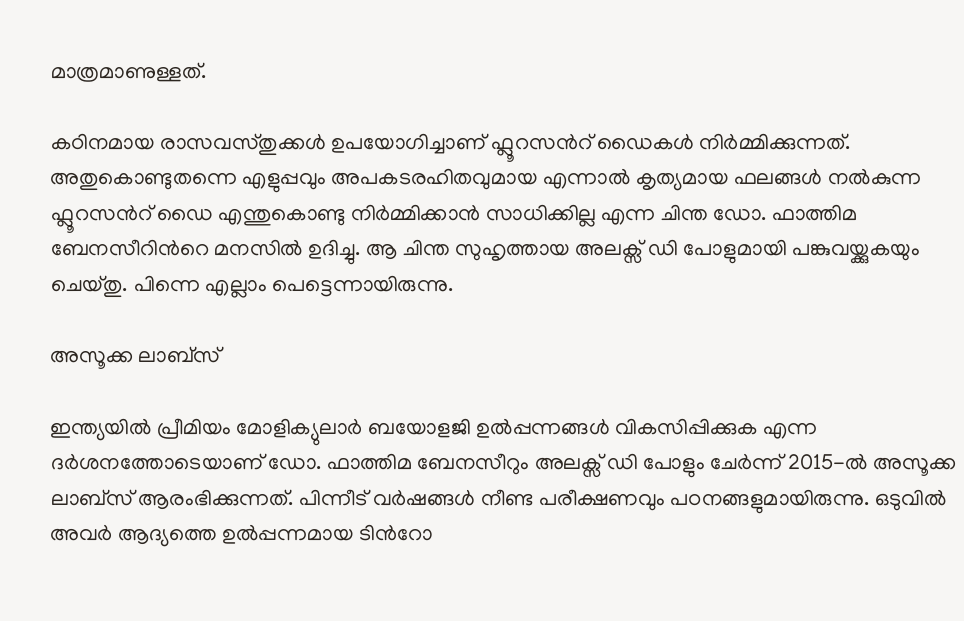മാത്രമാണുള്ളത്.

കഠിനമായ രാസവസ്തുക്കൾ ഉപയോഗിച്ചാണ് ഫ്ലൂറസന്‍റ് ഡൈകൾ നിർമ്മിക്കുന്നത്. അതുകൊണ്ടുതന്നെ എളുപ്പവും അപകടരഹിതവുമായ എന്നാൽ കൃത്യമായ ഫലങ്ങൾ നൽകുന്ന ഫ്ലൂറസന്‍റ് ഡൈ എന്തുകൊണ്ടു നിർമ്മിക്കാൻ സാധിക്കില്ല എന്ന ചിന്ത ഡോ. ഫാത്തിമ ബേനസീറിന്‍റെ മനസിൽ ഉദിച്ചു. ആ ചിന്ത സുഹൃത്തായ അലക്സ് ഡി പോളുമായി പങ്കുവയ്ക്കുകയും ചെയ്തു. പിന്നെ എല്ലാം പെട്ടെന്നായിരുന്നു.

അസൂക്ക ലാബ്സ്

ഇന്ത്യയിൽ പ്രീമിയം മോളിക്യുലാർ ബയോളജി ഉൽപ്പന്നങ്ങൾ വികസിപ്പിക്കുക എന്ന ദർശനത്തോടെയാണ് ഡോ. ഫാത്തിമ ബേനസീറും അലക്സ് ഡി പോളും ചേർന്ന് 2015-ൽ അസൂക്ക ലാബ്സ് ആരംഭിക്കുന്നത്. പിന്നീട് വർഷങ്ങൾ നീണ്ട പരീക്ഷണവും പഠനങ്ങളുമായിരുന്നു. ഒടുവിൽ അവർ ആദ്യത്തെ ഉൽപ്പന്നമായ ടിന്‍റോ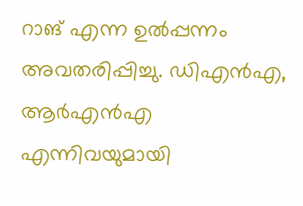റാങ് എന്ന ഉൽപ്പന്നം അവതരിപ്പിച്ചു. ഡിഎൻഎ, ആർഎൻഎ എന്നിവയുമായി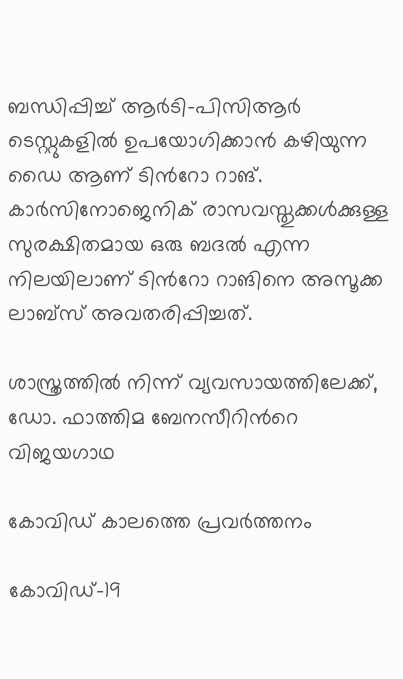ബന്ധിപ്പിച്ച് ആർടി-പിസിആർ ടെസ്റ്റുകളിൽ ഉപയോഗിക്കാൻ കഴിയുന്ന ഡൈ ആണ് ടിന്‍റോ റാങ്. കാർസിനോജെനിക് രാസവസ്തുക്കൾക്കുള്ള സുരക്ഷിതമായ ഒരു ബദൽ എന്ന നിലയിലാണ് ടിന്‍റോ റാങിനെ അസൂക്ക ലാബ്സ് അവതരിപ്പിച്ചത്.

ശാസ്ത്രത്തിൽ നിന്ന് വ്യവസായത്തിലേക്ക്, ഡോ. ഫാത്തിമ ബേനസീറിന്‍റെ വിജയഗാഥ

കോവിഡ് കാലത്തെ പ്രവർത്തനം

കോവിഡ്-19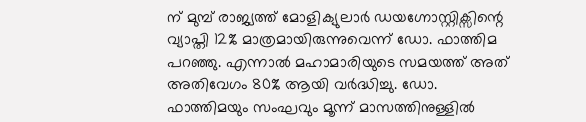ന് മുമ്പ് രാജ്യത്ത് മോളിക്യുലാർ ഡയഗ്നോസ്റ്റിക്സിന്റെ വ്യാപ്തി 12% മാത്രമായിരുന്നുവെന്ന് ഡോ. ഫാത്തിമ പറഞ്ഞു. എന്നാൽ മഹാമാരിയുടെ സമയത്ത് അത് അതിവേഗം 80% ആയി വർദ്ധിച്ചു. ഡോ. ഫാത്തിമയും സംഘവും മൂന്ന് മാസത്തിനുള്ളിൽ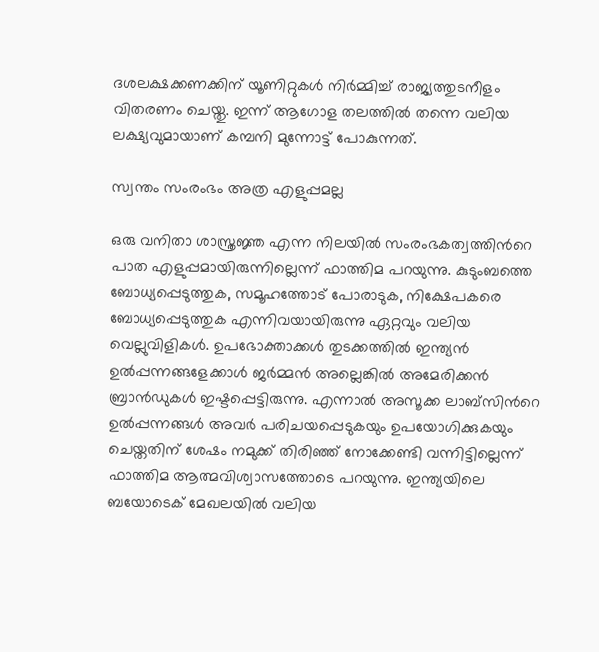ദശലക്ഷക്കണക്കിന് യൂണിറ്റുകൾ നിർമ്മിച്ച് രാജ്യത്തുടനീളം വിതരണം ചെയ്തു. ഇന്ന് ആഗോള തലത്തിൽ തന്നെ വലിയ ലക്ഷ്യവുമായാണ് കമ്പനി മുന്നോട്ട് പോകുന്നത്.

സ്വന്തം സംരംഭം അത്ര എളുപ്പമല്ല

ഒരു വനിതാ ശാസ്ത്രജ്ഞ എന്ന നിലയിൽ സംരംഭകത്വത്തിന്‍റെ പാത എളുപ്പമായിരുന്നില്ലെന്ന് ഫാത്തിമ പറയുന്നു. കുടുംബത്തെ ബോധ്യപ്പെടുത്തുക, സമൂഹത്തോട് പോരാടുക, നിക്ഷേപകരെ ബോധ്യപ്പെടുത്തുക എന്നിവയായിരുന്നു ഏറ്റവും വലിയ വെല്ലുവിളികൾ. ഉപഭോക്താക്കൾ തുടക്കത്തിൽ ഇന്ത്യൻ ഉൽപ്പന്നങ്ങളേക്കാൾ ജർമ്മൻ അല്ലെങ്കിൽ അമേരിക്കൻ ബ്രാൻഡുകൾ ഇഷ്ടപ്പെട്ടിരുന്നു. എന്നാൽ അസൂക്ക ലാബ്സിന്‍റെ ഉൽപ്പന്നങ്ങൾ അവർ പരിചയപ്പെടുകയും ഉപയോഗിക്കുകയും ചെയ്തതിന് ശേഷം നമുക്ക് തിരിഞ്ഞ് നോക്കേണ്ടി വന്നിട്ടില്ലെന്ന് ഫാത്തിമ ആത്മവിശ്വാസത്തോടെ പറയുന്നു. ഇന്ത്യയിലെ ബയോടെക് മേഖലയിൽ വലിയ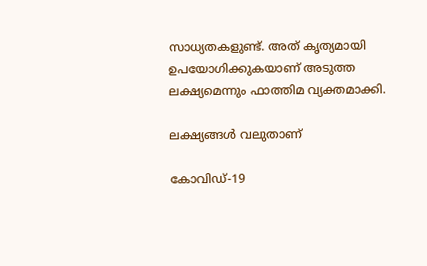സാധ്യതകളുണ്ട്. അത് കൃത്യമായി ഉപയോഗിക്കുകയാണ് അടുത്ത ലക്ഷ്യമെന്നും ഫാത്തിമ വ്യക്തമാക്കി.

ലക്ഷ്യങ്ങൾ വലുതാണ്

കോവിഡ്-19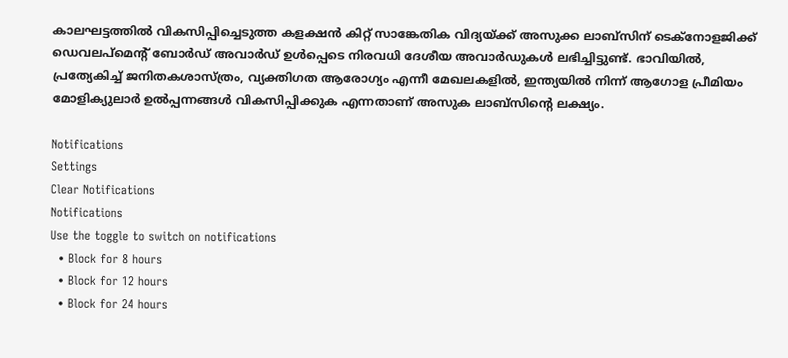കാലഘട്ടത്തിൽ വികസിപ്പിച്ചെടുത്ത കളക്ഷൻ കിറ്റ് സാങ്കേതിക വിദ്യയ്ക്ക് അസുക്ക ലാബ്സിന് ടെക്നോളജിക്ക് ഡെവലപ്‌മെന്‍റ് ബോർഡ് അവാർഡ് ഉൾപ്പെടെ നിരവധി ദേശീയ അവാർഡുകൾ ലഭിച്ചിട്ടുണ്ട്. ഭാവിയിൽ, പ്രത്യേകിച്ച് ജനിതകശാസ്ത്രം, വ്യക്തിഗത ആരോഗ്യം എന്നീ മേഖലകളിൽ, ഇന്ത്യയിൽ നിന്ന് ആഗോള പ്രീമിയം മോളിക്യുലാർ ഉൽപ്പന്നങ്ങൾ വികസിപ്പിക്കുക എന്നതാണ് അസുക ലാബ്സിന്‍റെ ലക്ഷ്യം.

Notifications
Settings
Clear Notifications
Notifications
Use the toggle to switch on notifications
  • Block for 8 hours
  • Block for 12 hours
  • Block for 24 hours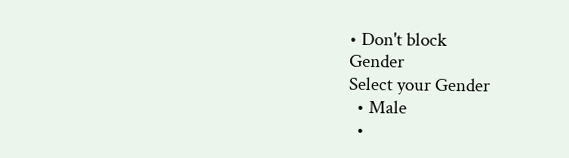• Don't block
Gender
Select your Gender
  • Male
  •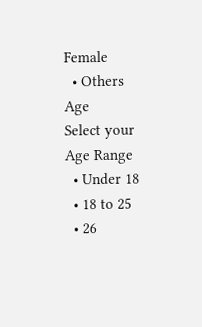Female
  • Others
Age
Select your Age Range
  • Under 18
  • 18 to 25
  • 26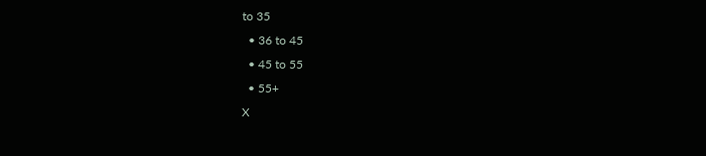to 35
  • 36 to 45
  • 45 to 55
  • 55+
X